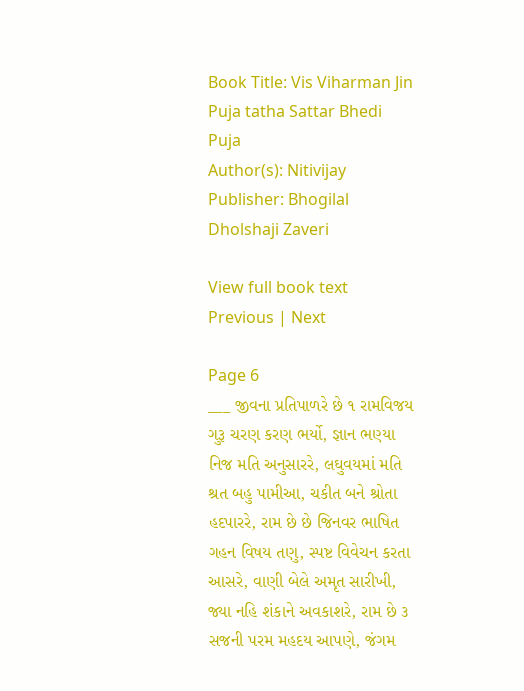Book Title: Vis Viharman Jin Puja tatha Sattar Bhedi Puja
Author(s): Nitivijay
Publisher: Bhogilal Dholshaji Zaveri

View full book text
Previous | Next

Page 6
___ જીવના પ્રતિપાળરે છે ૧ રામવિજય ગુરૂ ચરણ કરણ ભર્યો, જ્ઞાન ભણ્યા નિજ મતિ અનુસારરે, લઘુવયમાં મતિ શ્રત બહુ પામીઆ, ચકીત બને શ્રોતા હદપારરે, રામ છે છે જિનવર ભાષિત ગહન વિષય તણુ, સ્પષ્ટ વિવેચન કરતા આસરે, વાણી બેલે અમૃત સારીખી, જ્યા નહિ શંકાને અવકાશરે, રામ છે ૩ સજની પરમ મહદય આપણે, જંગમ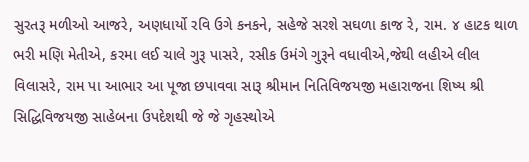સુરતરૂ મળીઓ આજરે, અણધાર્યો રવિ ઉગે કનકને, સહેજે સરશે સઘળા કાજ રે, રામ. ૪ હાટક થાળ ભરી મણિ મેતીએ, કરમા લઈ ચાલે ગુરૂ પાસરે, રસીક ઉમંગે ગુરૂને વધાવીએ,જેથી લહીએ લીલ વિલાસરે, રામ પા આભાર આ પૂજા છપાવવા સારૂ શ્રીમાન નિતિવિજયજી મહારાજના શિષ્ય શ્રી સિદ્ધિવિજયજી સાહેબના ઉપદેશથી જે જે ગૃહસ્થોએ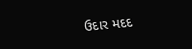ઉદાર મદદ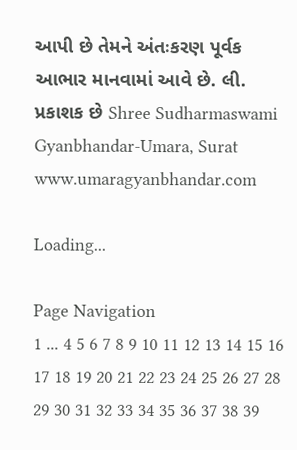આપી છે તેમને અંતઃકરણ પૂર્વક આભાર માનવામાં આવે છે. લી. પ્રકાશક છે Shree Sudharmaswami Gyanbhandar-Umara, Surat www.umaragyanbhandar.com

Loading...

Page Navigation
1 ... 4 5 6 7 8 9 10 11 12 13 14 15 16 17 18 19 20 21 22 23 24 25 26 27 28 29 30 31 32 33 34 35 36 37 38 39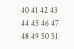40 41 42 43 44 45 46 47 48 49 50 51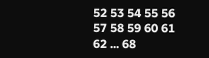52 53 54 55 56 57 58 59 60 61 62 ... 68